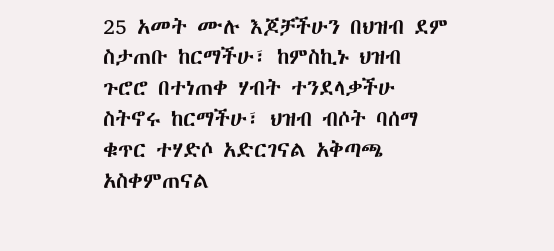25 አመት ሙሉ እጆቻችሁን በህዝብ ደም ስታጠቡ ከርማችሁ፣ ከምስኪኑ ህዝብ ጉሮሮ በተነጠቀ ሃብት ተንደላቃችሁ ስትኖሩ ከርማችሁ፣ ህዝብ ብሶት ባሰማ ቁጥር ተሃድሶ አድርገናል አቅጣጫ አስቀምጠናል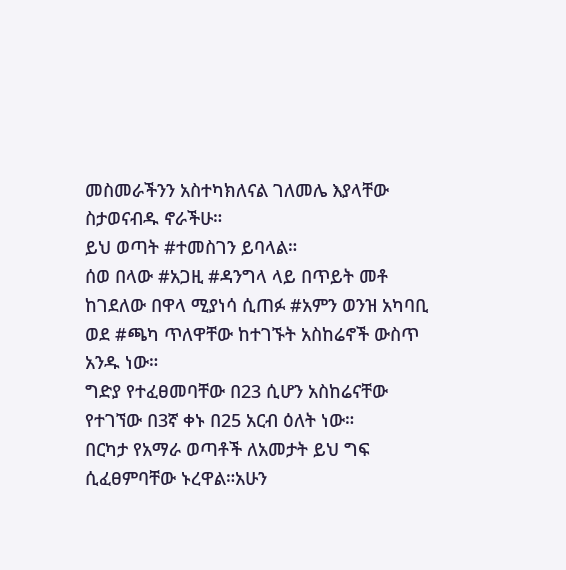መስመራችንን አስተካክለናል ገለመሌ እያላቸው ስታወናብዱ ኖራችሁ።
ይህ ወጣት #ተመስገን ይባላል።
ሰወ በላው #አጋዚ #ዳንግላ ላይ በጥይት መቶ ከገደለው በዋላ ሚያነሳ ሲጠፉ #አምን ወንዝ አካባቢ ወደ #ጫካ ጥለዋቸው ከተገኙት አስከሬኖች ውስጥ አንዱ ነው።
ግድያ የተፈፀመባቸው በ23 ሲሆን አስከሬናቸው የተገኘው በ3ኛ ቀኑ በ25 አርብ ዕለት ነው።
በርካታ የአማራ ወጣቶች ለአመታት ይህ ግፍ ሲፈፀምባቸው ኑረዋል።አሁን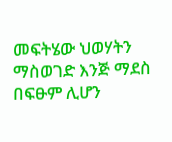መፍትሄው ህወሃትን ማስወገድ እንጅ ማደስ በፍፁም ሊሆን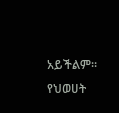አይችልም።
የህወሀት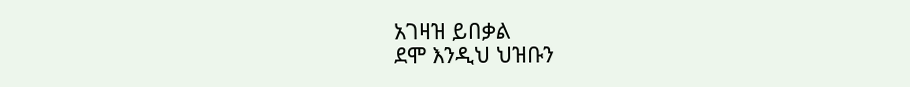አገዛዝ ይበቃል
ደሞ እንዲህ ህዝቡን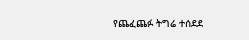የጨፈጨፉ ትግሬ ተሰደደ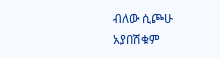ብለው ሲጮሁ አያበሽቁም